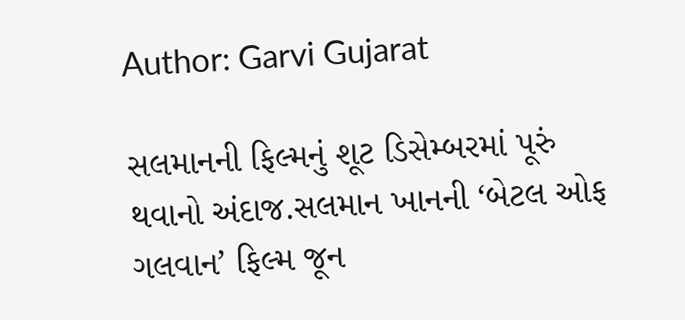Author: Garvi Gujarat

સલમાનની ફિલ્મનું શૂટ ડિસેમ્બરમાં પૂરું થવાનો અંદાજ.સલમાન ખાનની ‘બેટલ ઓફ ગલવાન’ ફિલ્મ જૂન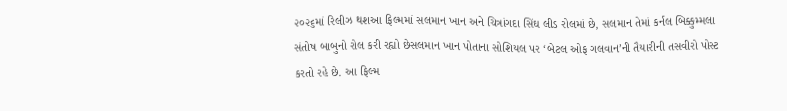૨૦૨૬માં રિલીઝ થશઆ ફિલ્મમાં સલમાન ખાન અને ચિત્રાંગદા સિંઘ લીડ રોલમાં છે, સલમાન તેમાં કર્નલ બિક્કુમ્મલા સંતોષ બાબુનો રોલ કરી રહ્યો છેસલમાન ખાન પોતાના સોશિયલ પર ‘બેટલ ઓફ ગલવાન’ની તૈયારીની તસવીરો પોસ્ટ કરતો રહે છે. આ ફિલ્મ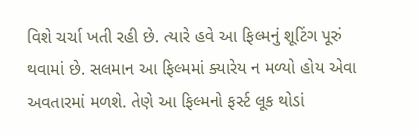વિશે ચર્ચા ખતી રહી છે. ત્યારે હવે આ ફિલ્મનું શૂટિંગ પૂરું થવામાં છે. સલમાન આ ફિલ્મમાં ક્યારેય ન મળ્યો હોય એવા અવતારમાં મળશે. તેણે આ ફિલ્મનો ફર્સ્ટ લૂક થોડાં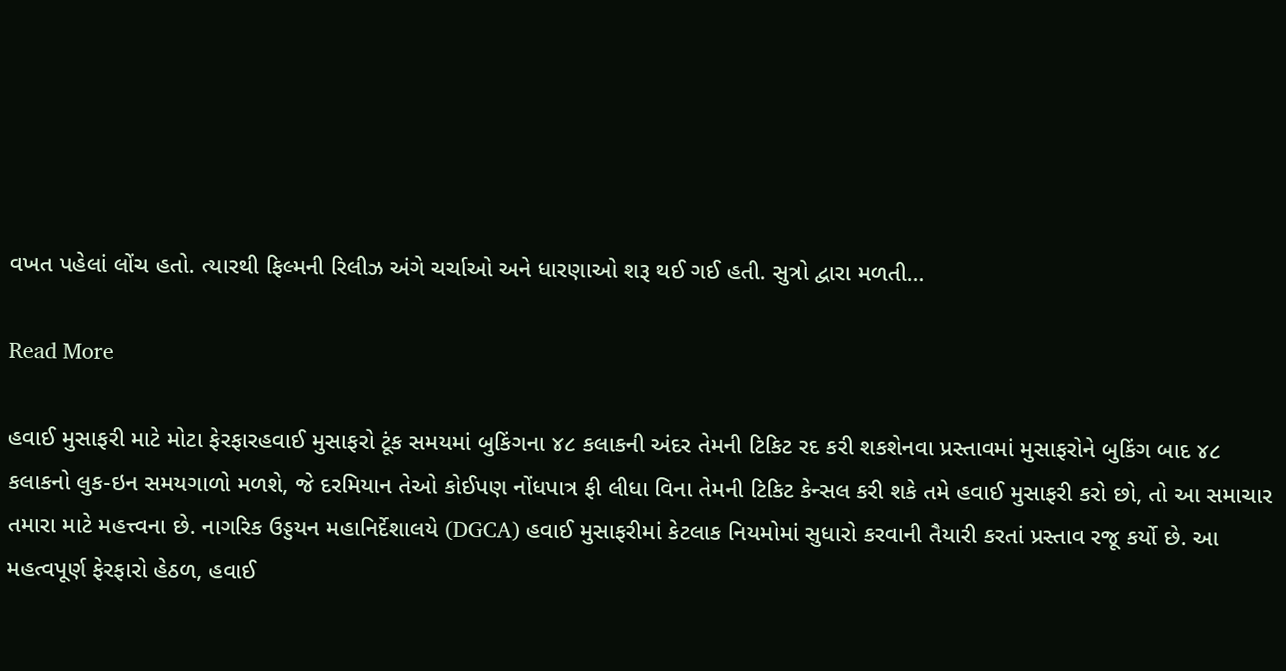વખત પહેલાં લોંચ હતો. ત્યારથી ફિલ્મની રિલીઝ અંગે ચર્ચાઓ અને ધારણાઓ શરૂ થઈ ગઈ હતી. સુત્રો દ્વારા મળતી…

Read More

હવાઈ મુસાફરી માટે મોટા ફેરફારહવાઈ મુસાફરો ટૂંક સમયમાં બુકિંગના ૪૮ કલાકની અંદર તેમની ટિકિટ રદ કરી શકશેનવા પ્રસ્તાવમાં મુસાફરોને બુકિંગ બાદ ૪૮ કલાકનો લુક-ઇન સમયગાળો મળશે, જે દરમિયાન તેઓ કોઈપણ નોંધપાત્ર ફી લીધા વિના તેમની ટિકિટ કેન્સલ કરી શકે તમે હવાઈ મુસાફરી કરો છો, તો આ સમાચાર તમારા માટે મહત્ત્વના છે. નાગરિક ઉડ્ડયન મહાનિર્દેશાલયે (DGCA) હવાઈ મુસાફરીમાં કેટલાક નિયમોમાં સુધારો કરવાની તૈયારી કરતાં પ્રસ્તાવ રજૂ કર્યો છે. આ મહત્વપૂર્ણ ફેરફારો હેઠળ, હવાઈ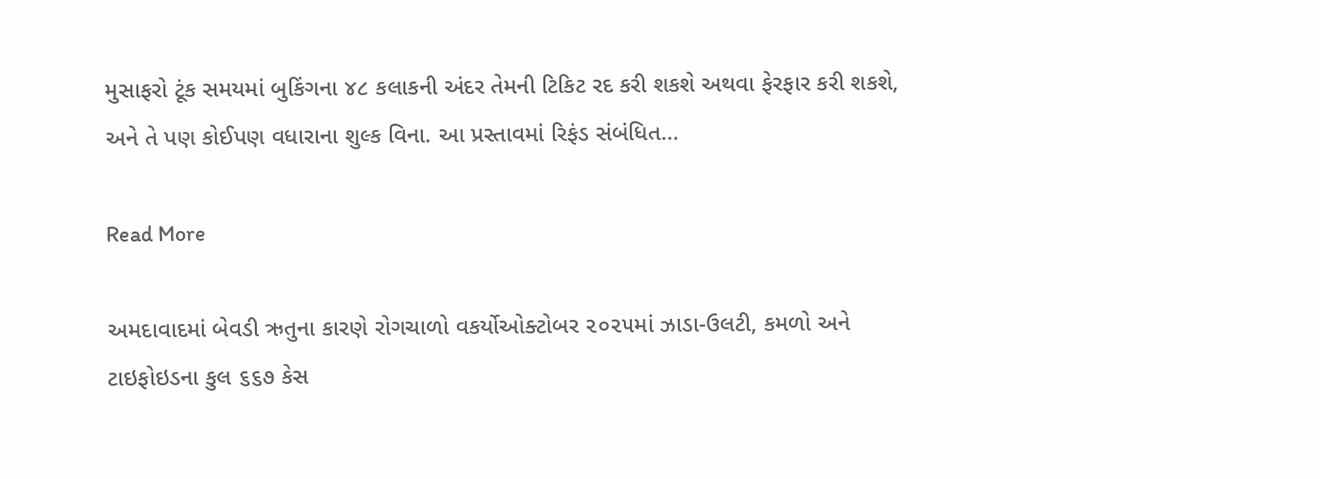મુસાફરો ટૂંક સમયમાં બુકિંગના ૪૮ કલાકની અંદર તેમની ટિકિટ રદ કરી શકશે અથવા ફેરફાર કરી શકશે, અને તે પણ કોઈપણ વધારાના શુલ્ક વિના. આ પ્રસ્તાવમાં રિફંડ સંબંધિત…

Read More

અમદાવાદમાં બેવડી ઋતુના કારણે રોગચાળો વકર્યોઓક્ટોબર ૨૦૨૫માં ઝાડા-ઉલટી, કમળો અને ટાઇફોઇડના કુલ ૬૬૭ કેસ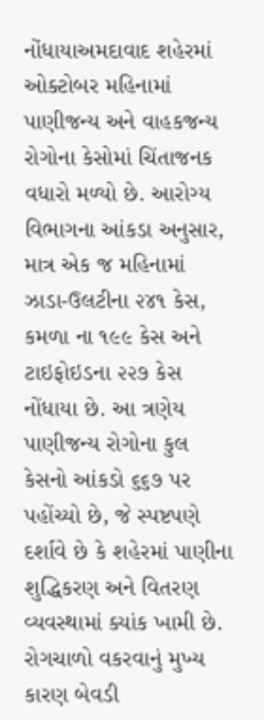નોંધાયાઅમદાવાદ શહેરમાં ઓક્ટોબર મહિનામાં પાણીજન્ય અને વાહકજન્ય રોગોના કેસોમાં ચિંતાજનક વધારો મળ્યો છે. આરોગ્ય વિભાગના આંકડા અનુસાર, માત્ર એક જ મહિનામાં ઝાડા-ઉલટીના ૨૪૧ કેસ, કમળા ના ૧૯૯ કેસ અને ટાઇફોઇડના ૨૨૭ કેસ નોંધાયા છે. આ ત્રણેય પાણીજન્ય રોગોના કુલ કેસનો આંકડો ૬૬૭ પર પહોંચ્યો છે, જે સ્પષ્ટપણે દર્શાવે છે કે શહેરમાં પાણીના શુદ્ધિકરણ અને વિતરણ વ્યવસ્થામાં ક્યાંક ખામી છે. રોગચાળો વકરવાનું મુખ્ય કારણ બેવડી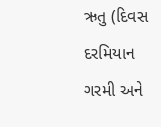ઋતુ (દિવસ દરમિયાન ગરમી અને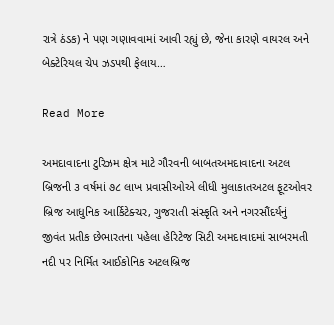રાત્રે ઠંડક) ને પણ ગણાવવામાં આવી રહ્યું છે, જેના કારણે વાયરલ અને બેક્ટેરિયલ ચેપ ઝડપથી ફેલાય…

Read More

અમદાવાદના ટુરિઝમ ક્ષેત્ર માટે ગૌરવની બાબતઅમદાવાદના અટલ બ્રિજની ૩ વર્ષમાં ૭૮ લાખ પ્રવાસીઓએ લીધી મુલાકાતઅટલ ફૂટઓવર બ્રિજ આધુનિક આર્કિટેક્ચર, ગુજરાતી સંસ્કૃતિ અને નગરસૌંદર્યનું જીવંત પ્રતીક છેભારતના પહેલા હેરિટેજ સિટી અમદાવાદમાં સાબરમતી નદી પર નિર્મિત આઈકોનિક અટલબ્રિજ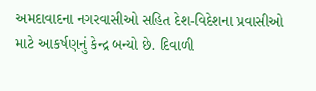અમદાવાદના નગરવાસીઓ સહિત દેશ-વિદેશના પ્રવાસીઓ માટે આકર્ષણનું કેન્દ્ર બન્યો છે. દિવાળી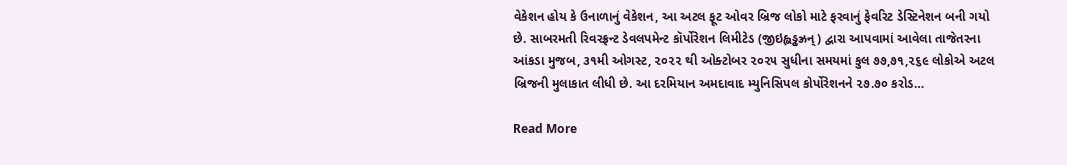વેકેશન હોય કે ઉનાળાનું વેકેશન, આ અટલ ફૂટ ઓવર બ્રિજ લોકો માટે ફરવાનું ફેવરિટ ડેસ્ટિનેશન બની ગયો છે. સાબરમતી રિવરફ્રન્ટ ડેવલપમેન્ટ કૉર્પોરેશન લિમીટેડ (જીઇહ્લડ્ઢઝ્રન્) દ્વારા આપવામાં આવેલા તાજેતરના આંકડા મુજબ, ૩૧મી ઓગસ્ટ, ૨૦૨૨ થી ઓક્ટોબર ૨૦૨૫ સુધીના સમયમાં કુલ ૭૭,૭૧,૨૬૯ લોકોએ અટલ બ્રિજની મુલાકાત લીધી છે. આ દરમિયાન અમદાવાદ મ્યુનિસિપલ કોર્પોરેશનને ૨૭.૭૦ કરોડ…

Read More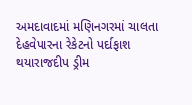અમદાવાદમાં મણિનગરમાં ચાલતા દેહવેપારના રેકેટનો પર્દાફાશ થયારાજદીપ ડ્રીમ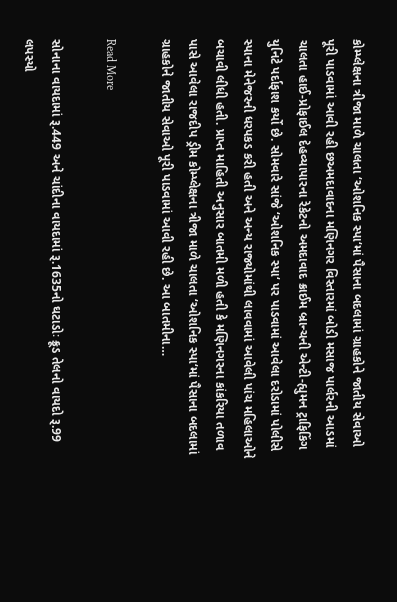કોમ્પ્લેક્ષના ત્રીજા માળે ચાલતા ‘ઓશનિક સ્પા‘માં પૈસાના બદલામાં ગ્રાહકોને જાતીય સેવાઓ પૂરી પાડવામાં આવી રહી છઅમદાવાદના મણિનગર વિસ્તારમાં બોડી મસાજ પાર્લરની આડમાં ચાલતા હાઈ-પ્રોફાઈલ દેહવ્યાપારના રેકેટનો અમદાવાદ ક્રાઈમ બ્રાન્ચની એન્ટી-હ્યુમન ટ્રાફિકિંગ યુનિટે પર્દાફાશ કર્યો છે. સોમવારે સાંજે ‘ઓશનિક સ્પા‘ પર પાડવામાં આવેલા દરોડામાં પોલીસે સ્પાના મેનેજરની ધરપકડ કરી હતી અને અન્ય રાજ્યોમાંથી લાવવામાં આવેલી પાંચ મહિલાઓને બચાવી લીધી હતી. પ્રાપ્ત માહિતી અનુસાર બાતમી મળી હતી કે મણિનગરના કાંકરિયા તળાવ પાસે આવેલા રાજદીપ ડ્રીમ કોમ્પ્લેક્ષના ત્રીજા માળે ચાલતા ‘ઓશનિક સ્પા‘માં પૈસાના બદલામાં ગ્રાહકોને જાતીય સેવાઓ પૂરી પાડવામાં આવી રહી છે. આ બાતમીના…

Read More

સોનાના વાયદામાં રૂ.449 અને ચાંદીના વાયદામાં રૂ.1635નો ઘટાડોઃ ક્રૂડ તેલનો વાયદો રૂ.99 લપસ્યો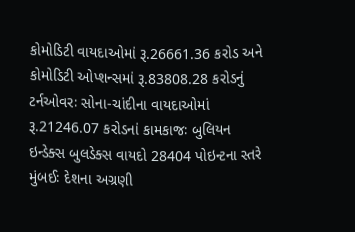કોમોડિટી વાયદાઓમાં રૂ.26661.36 કરોડ અને કોમોડિટી ઓપ્શન્સમાં રૂ.83808.28 કરોડનું ટર્નઓવરઃ સોના-ચાંદીના વાયદાઓમાં રૂ.21246.07 કરોડનાં કામકાજઃ બુલિયન ઇન્ડેક્સ બુલડેક્સ વાયદો 28404 પોઇન્ટના સ્તરે મુંબઈઃ દેશના અગ્રણી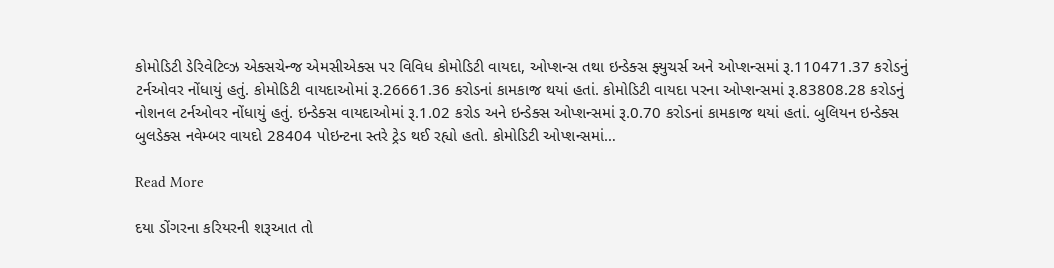કોમોડિટી ડેરિવેટિવ્ઝ એક્સચેન્જ એમસીએક્સ પર વિવિધ કોમોડિટી વાયદા, ઓપ્શન્સ તથા ઇન્ડેક્સ ફ્યુચર્સ અને ઓપ્શન્સમાં રૂ.110471.37 કરોડનું ટર્નઓવર નોંધાયું હતું. કોમોડિટી વાયદાઓમાં રૂ.26661.36 કરોડનાં કામકાજ થયાં હતાં. કોમોડિટી વાયદા પરના ઓપ્શન્સમાં રૂ.83808.28 કરોડનું નોશનલ ટર્નઓવર નોંધાયું હતું. ઇન્ડેક્સ વાયદાઓમાં રૂ.1.02 કરોડ અને ઇન્ડેક્સ ઓપ્શન્સમાં રૂ.0.70 કરોડનાં કામકાજ થયાં હતાં. બુલિયન ઇન્ડેક્સ બુલડેક્સ નવેમ્બર વાયદો 28404 પોઇન્ટના સ્તરે ટ્રેડ થઈ રહ્યો હતો. કોમોડિટી ઓપ્શન્સમાં…

Read More

દયા ડોંગરના કરિયરની શરૂઆત તો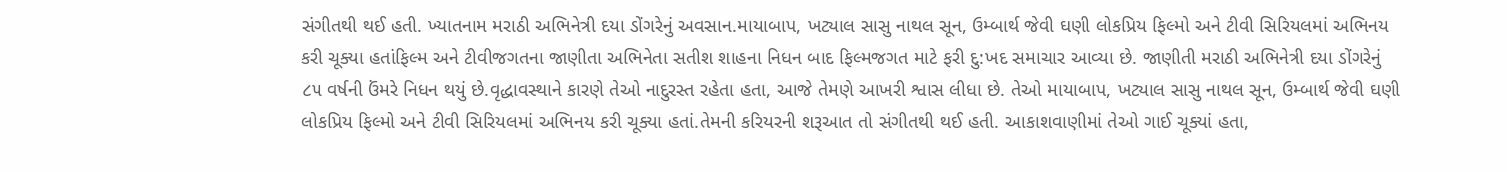સંગીતથી થઈ હતી. ખ્યાતનામ મરાઠી અભિનેત્રી દયા ડોંગરેનું અવસાન.માયાબાપ, ખટ્યાલ સાસુ નાથલ સૂન, ઉમ્બાર્થ જેવી ઘણી લોકપ્રિય ફિલ્મો અને ટીવી સિરિયલમાં અભિનય કરી ચૂક્યા હતાંફિલ્મ અને ટીવીજગતના જાણીતા અભિનેતા સતીશ શાહના નિધન બાદ ફિલ્મજગત માટે ફરી દુ:ખદ સમાચાર આવ્યા છે. જાણીતી મરાઠી અભિનેત્રી દયા ડોંગરેનું ૮૫ વર્ષની ઉંમરે નિધન થયું છે.વૃદ્ધાવસ્થાને કારણે તેઓ નાદુરસ્ત રહેતા હતા, આજે તેમણે આખરી શ્વાસ લીધા છે. તેઓ માયાબાપ, ખટ્યાલ સાસુ નાથલ સૂન, ઉમ્બાર્થ જેવી ઘણી લોકપ્રિય ફિલ્મો અને ટીવી સિરિયલમાં અભિનય કરી ચૂક્યા હતાં.તેમની કરિયરની શરૂઆત તો સંગીતથી થઈ હતી. આકાશવાણીમાં તેઓ ગાઈ ચૂક્યાં હતા,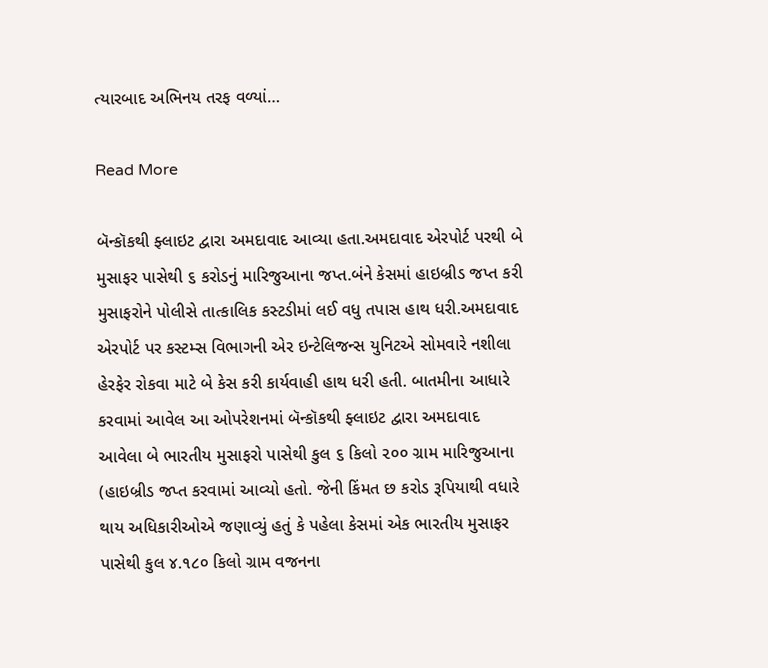ત્યારબાદ અભિનય તરફ વળ્યાં…

Read More

બૅન્કૉકથી ફ્લાઇટ દ્વારા અમદાવાદ આવ્યા હતા.અમદાવાદ એરપોર્ટ પરથી બે મુસાફર પાસેથી ૬ કરોડનું મારિજુઆના જપ્ત.બંને કેસમાં હાઇબ્રીડ જપ્ત કરી મુસાફરોને પોલીસે તાત્કાલિક કસ્ટડીમાં લઈ વધુ તપાસ હાથ ધરી.અમદાવાદ એરપોર્ટ પર કસ્ટમ્સ વિભાગની એર ઇન્ટેલિજન્સ યુનિટએ સોમવારે નશીલા હેરફેર રોકવા માટે બે કેસ કરી કાર્યવાહી હાથ ધરી હતી. બાતમીના આધારે કરવામાં આવેલ આ ઓપરેશનમાં બૅન્કૉકથી ફ્લાઇટ દ્વારા અમદાવાદ આવેલા બે ભારતીય મુસાફરો પાસેથી કુલ ૬ કિલો ૨૦૦ ગ્રામ મારિજુઆના (હાઇબ્રીડ જપ્ત કરવામાં આવ્યો હતો. જેની કિંમત છ કરોડ રૂપિયાથી વધારે થાય અધિકારીઓએ જણાવ્યું હતું કે પહેલા કેસમાં એક ભારતીય મુસાફર પાસેથી કુલ ૪.૧૮૦ કિલો ગ્રામ વજનના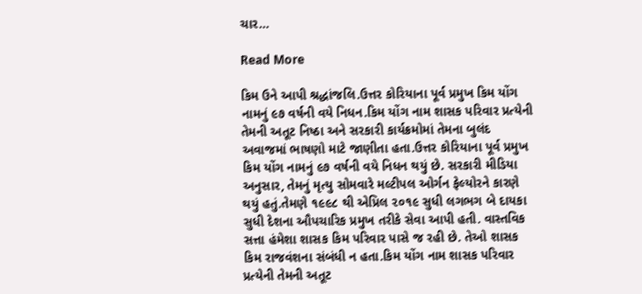ચાર…

Read More

કિમ ઉને આપી શ્રદ્ધાંજલિ.ઉત્તર કોરિયાના પૂર્વ પ્રમુખ કિમ યોંગ નામનું ૯૭ વર્ષની વયે નિધન.કિમ યોંગ નામ શાસક પરિવાર પ્રત્યેની તેમની અતૂટ નિષ્ઠા અને સરકારી કાર્યક્રમોમાં તેમના બુલંદ અવાજમાં ભાષણો માટે જાણીતા હતા.ઉત્તર કોરિયાના પૂર્વ પ્રમુખ કિમ યોંગ નામનું ૯૭ વર્ષની વયે નિધન થયું છે. સરકારી મીડિયા અનુસાર, તેમનું મૃત્યુ સોમવારે મલ્ટીપલ ઓર્ગન ફેલ્યોરને કારણે થયું હતું.તેમણે ૧૯૯૮ થી એપ્રિલ ૨૦૧૯ સુધી લગભગ બે દાયકા સુધી દેશના ઔપચારિક પ્રમુખ તરીકે સેવા આપી હતી. વાસ્તવિક સત્તા હંમેશા શાસક કિમ પરિવાર પાસે જ રહી છે. તેઓ શાસક કિમ રાજવંશના સંબંધી ન હતા.કિમ યોંગ નામ શાસક પરિવાર પ્રત્યેની તેમની અતૂટ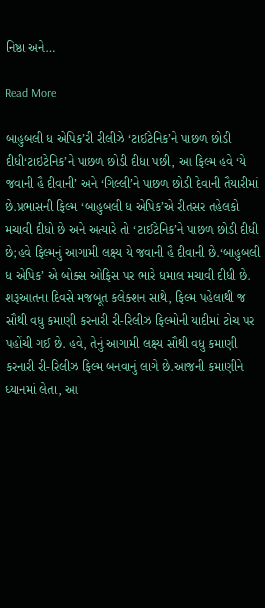નિષ્ઠા અને…

Read More

બાહુબલી ધ એપિક’રી રીલીઝે ‘ટાઈટેનિક’ને પાછળ છોડી દીધી‘ટાઇટેનિક’ને પાછળ છોડી દીધા પછી, આ ફિલ્મ હવે ‘યે જવાની હૈ દીવાની’ અને ‘ગિલ્લી’ને પાછળ છોડી દેવાની તૈયારીમાં છે.પ્રભાસની ફિલ્મ ‘બાહુબલી ધ એપિક’એ રીતસર તહેલકો મચાવી દીધો છે અને અત્યારે તો ‘ટાઈટેનિક’ને પાછળ છોડી દીધી છે;હવે ફિલ્મનું આગામી લક્ષ્ય યે જવાની હૈ દીવાની છે.‘બાહુબલી ધ એપિક’ એ બોક્સ ઓફિસ પર ભારે ધમાલ મચાવી દીધી છે. શરૂઆતના દિવસે મજબૂત કલેક્શન સાથે, ફિલ્મ પહેલાથી જ સૌથી વધુ કમાણી કરનારી રી-રિલીઝ ફિલ્મોની યાદીમાં ટોચ પર પહોંચી ગઈ છે. હવે, તેનું આગામી લક્ષ્ય સૌથી વધુ કમાણી કરનારી રી-રિલીઝ ફિલ્મ બનવાનું લાગે છે.આજની કમાણીને ધ્યાનમાં લેતા, આ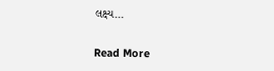લક્ષ્ય…

Read More